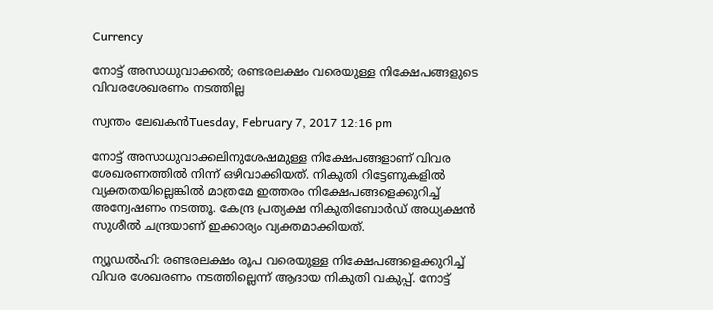Currency

നോട്ട് അസാധുവാക്കല്‍; രണ്ടരലക്ഷം വരെയുള്ള നിക്ഷേപങ്ങളുടെ വിവരശേഖരണം നടത്തില്ല

സ്വന്തം ലേഖകന്‍Tuesday, February 7, 2017 12:16 pm

നോട്ട് അസാധുവാക്കലിനുശേഷമുള്ള നിക്ഷേപങ്ങളാണ്‌ വിവര ശേഖരണത്തില്‍ നിന്ന് ഒഴിവാക്കിയത്. നികുതി റിട്ടേണുകളില്‍ വ്യക്തതയില്ലെങ്കില്‍ മാത്രമേ ഇത്തരം നിക്ഷേപങ്ങളെക്കുറിച്ച് അന്വേഷണം നടത്തൂ. കേന്ദ്ര പ്രത്യക്ഷ നികുതിബോര്‍ഡ് അധ്യക്ഷന്‍ സുശീല്‍ ചന്ദ്രയാണ് ഇക്കാര്യം വ്യക്തമാക്കിയത്.

ന്യൂഡല്‍ഹി: രണ്ടരലക്ഷം രൂപ വരെയുള്ള നിക്ഷേപങ്ങളെക്കുറിച്ച് വിവര ശേഖരണം നടത്തില്ലെന്ന് ആദായ നികുതി വകുപ്പ്. നോട്ട്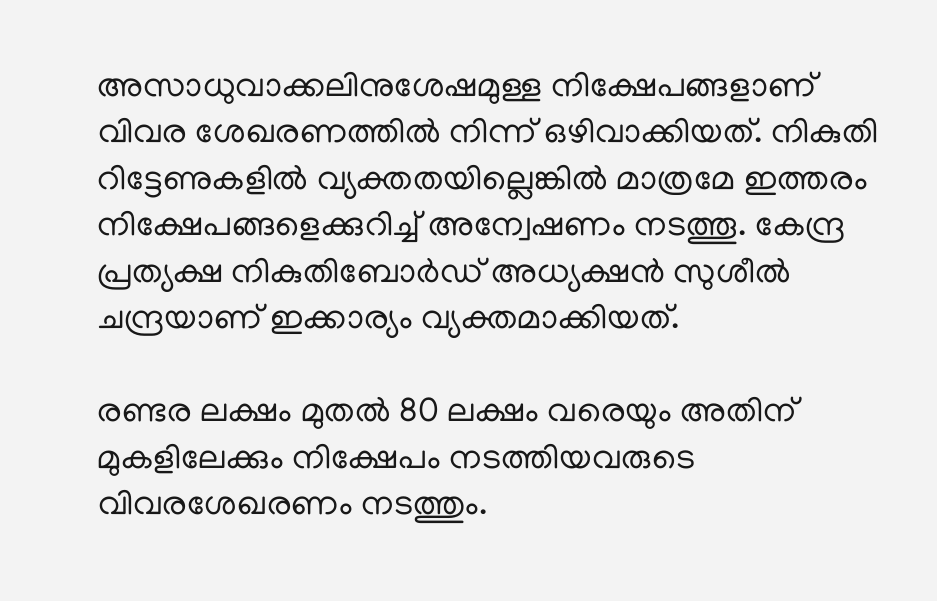അസാധുവാക്കലിനുശേഷമുള്ള നിക്ഷേപങ്ങളാണ്‌ വിവര ശേഖരണത്തില്‍ നിന്ന് ഒഴിവാക്കിയത്. നികുതി റിട്ടേണുകളില്‍ വ്യക്തതയില്ലെങ്കില്‍ മാത്രമേ ഇത്തരം നിക്ഷേപങ്ങളെക്കുറിച്ച് അന്വേഷണം നടത്തൂ. കേന്ദ്ര പ്രത്യക്ഷ നികുതിബോര്‍ഡ് അധ്യക്ഷന്‍ സുശീല്‍ ചന്ദ്രയാണ് ഇക്കാര്യം വ്യക്തമാക്കിയത്.

രണ്ടര ലക്ഷം മുതല്‍ 80 ലക്ഷം വരെയും അതിന് മുകളിലേക്കും നിക്ഷേപം നടത്തിയവരുടെ വിവരശേഖരണം നടത്തും.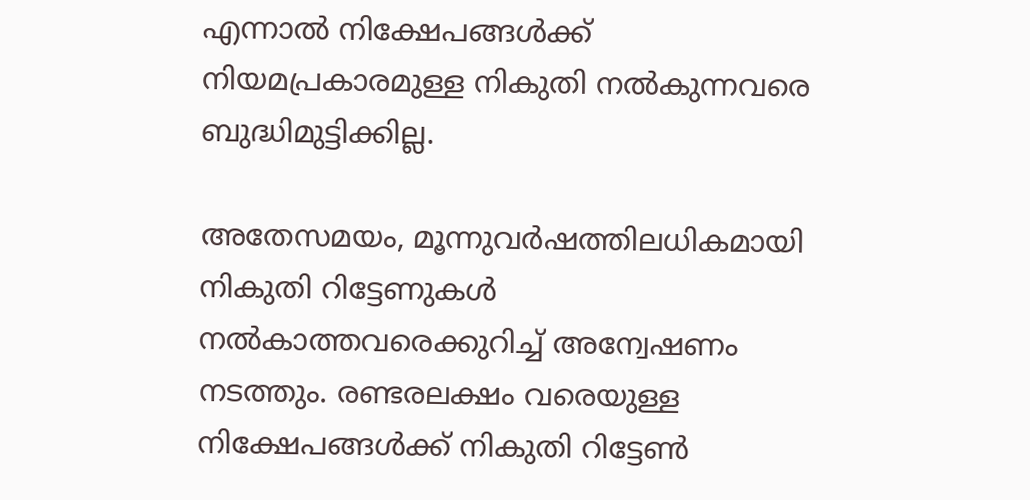എന്നാല്‍ നിക്ഷേപങ്ങള്‍ക്ക് നിയമപ്രകാരമുള്ള നികുതി നല്‍കുന്നവരെ ബുദ്ധിമുട്ടിക്കില്ല.

അതേസമയം, മൂന്നുവര്‍ഷത്തിലധികമായി നികുതി റിട്ടേണുകള്‍ നല്‍കാത്തവരെക്കുറിച്ച് അന്വേഷണം നടത്തും. രണ്ടരലക്ഷം വരെയുള്ള നിക്ഷേപങ്ങള്‍ക്ക് നികുതി റിട്ടേണ്‍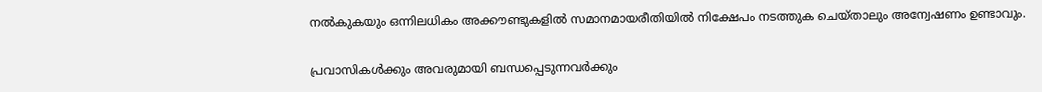നല്‍കുകയും ഒന്നിലധികം അക്കൗണ്ടുകളില്‍ സമാനമായരീതിയില്‍ നിക്ഷേപം നടത്തുക ചെയ്താലും അന്വേഷണം ഉണ്ടാവും.


പ്രവാസികൾക്കും അവരുമായി ബന്ധപ്പെടുന്നവർക്കും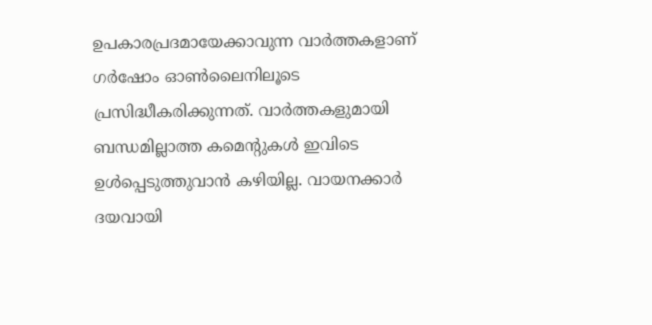ഉപകാരപ്രദമായേക്കാവുന്ന വാർത്തകളാണ് ഗർഷോം ഓൺലൈനിലൂടെ പ്രസിദ്ധീകരിക്കുന്നത്. വാർത്തകളുമായി ബന്ധമില്ലാത്ത കമെന്റുകൾ ഇവിടെ ഉൾപ്പെടുത്തുവാൻ കഴിയില്ല. വായനക്കാർ ദയവായി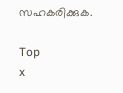സഹകരിക്കുക.

Top
x